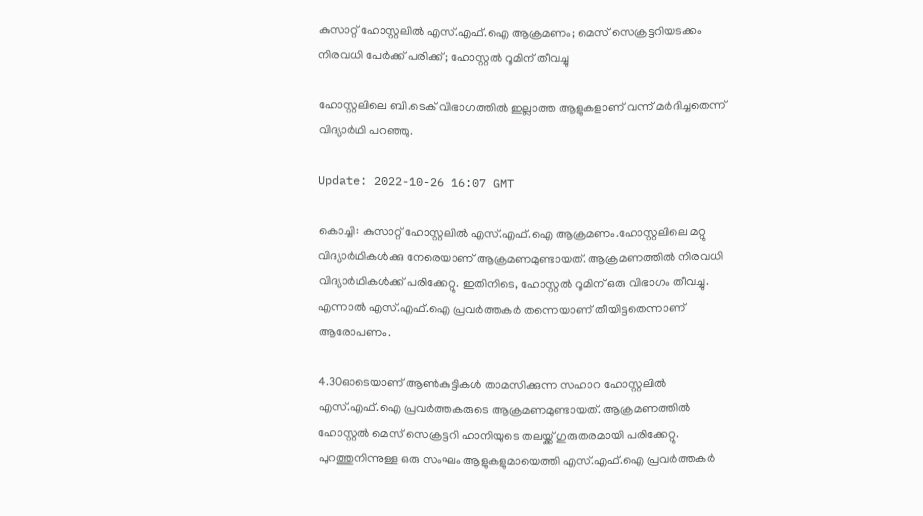കുസാറ്റ് ഹോസ്റ്റലിൽ എസ്.എഫ്.ഐ ആക്രമണം; മെസ് സെക്രട്ടറിയടക്കം നിരവധി പേർക്ക് പരിക്ക്; ഹോസ്റ്റൽ റൂമിന് തീവച്ചു

ഹോസ്റ്റലിലെ ബി.ടെക് വിഭാഗത്തില്‍ ഇല്ലാത്ത ആളുകളാണ് വന്ന് മര്‍ദിച്ചതെന്ന് വിദ്യാര്‍ഥി പറഞ്ഞു.

Update: 2022-10-26 16:07 GMT

കൊച്ചി: കുസാറ്റ് ഹോസ്റ്റലിൽ എസ്.എഫ്.ഐ ആക്രമണം.ഹോസ്റ്റലിലെ മറ്റു വിദ്യാർഥികൾക്കു നേരെയാണ് ആക്രമണമുണ്ടായത്. ആക്രമണത്തില്‍ നിരവധി വിദ്യാര്‍ഥികള്‍ക്ക് പരിക്കേറ്റു. ഇതിനിടെ, ഹോസ്റ്റൽ റൂമിന് ഒരു വിഭാഗം തീവച്ചു. എന്നാൽ എസ്.എഫ്.ഐ പ്രവർത്തകർ തന്നെയാണ് തീയിട്ടതെന്നാണ് ആരോപണം.

4.30ഓടെയാണ് ആണ്‍കുട്ടികള്‍ താമസിക്കുന്ന സഹാറ ഹോസ്റ്റലില്‍ എസ്.എഫ്.ഐ പ്രവർത്തകരുടെ ആക്രമണമുണ്ടായത്. ആക്രമണത്തിൽ ഹോസ്റ്റല്‍ മെസ് സെക്രട്ടറി ഹാനിയുടെ തലയ്ക്ക് ഗുരുതരമായി പരിക്കേറ്റു. പുറത്തുനിന്നുള്ള ഒരു സംഘം ആളുകളുമായെത്തി എസ്.എഫ്.ഐ പ്രവര്‍ത്തകര്‍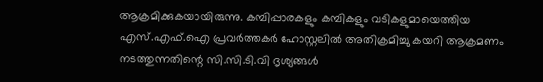ആക്രമിക്കുകയായിരുന്നു. കമ്പിപ്പാരകളും കമ്പികളും വടികളുമായെത്തിയ എസ്.എഫ്.ഐ പ്രവർത്തകർ ഹോസ്റ്റലിൽ അതിക്രമിച്ചു കയറി ആക്രമണം നടത്തുന്നതിന്റെ സി.സി.ടി.വി ദൃശ്യങ്ങൾ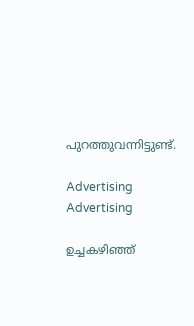പുറത്തുവന്നിട്ടുണ്ട്.

Advertising
Advertising

ഉച്ചകഴിഞ്ഞ്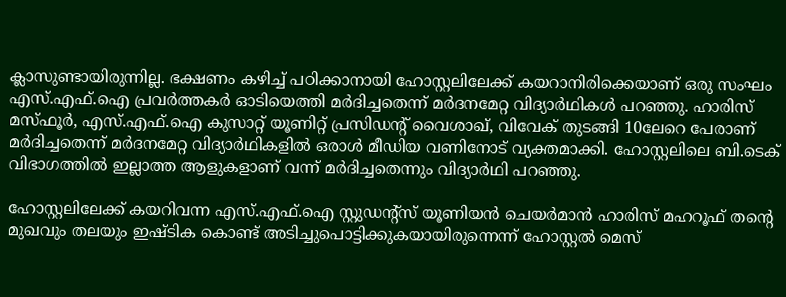ക്ലാസുണ്ടായിരുന്നില്ല. ഭക്ഷണം കഴിച്ച് പഠിക്കാനായി ഹോസ്റ്റലിലേക്ക് കയറാനിരിക്കെയാണ് ഒരു സംഘം എസ്.എഫ്.ഐ പ്രവർത്തകര്‍ ഓടിയെത്തി മര്‍ദിച്ചതെന്ന് മര്‍ദനമേറ്റ വിദ്യാര്‍ഥികള്‍ പറഞ്ഞു. ഹാരിസ് മസ്ഫൂര്‍, എസ്.എഫ്.ഐ കുസാറ്റ് യൂണിറ്റ് പ്രസിഡന്റ് വൈശാഖ്, വിവേക് തുടങ്ങി 10ലേറെ പേരാണ് മര്‍ദിച്ചതെന്ന് മര്‍ദനമേറ്റ വിദ്യാര്‍ഥികളില്‍ ഒരാള്‍ മീഡ‍ിയ വണിനോട് വ്യക്തമാക്കി. ഹോസ്റ്റലിലെ ബി.ടെക് വിഭാഗത്തില്‍ ഇല്ലാത്ത ആളുകളാണ് വന്ന് മര്‍ദിച്ചതെന്നും വിദ്യാര്‍ഥി പറഞ്ഞു.

ഹോസ്റ്റലിലേക്ക് കയറിവന്ന എസ്.എഫ്.ഐ സ്റ്റുഡന്റ്‌സ് യൂണിയന്‍ ചെയര്‍മാന്‍ ഹാരിസ് മഹറൂഫ് തന്റെ മുഖവും തലയും ഇഷ്ടിക കൊണ്ട് അടിച്ചുപൊട്ടിക്കുകയായിരുന്നെന്ന് ഹോസ്റ്റല്‍ മെസ്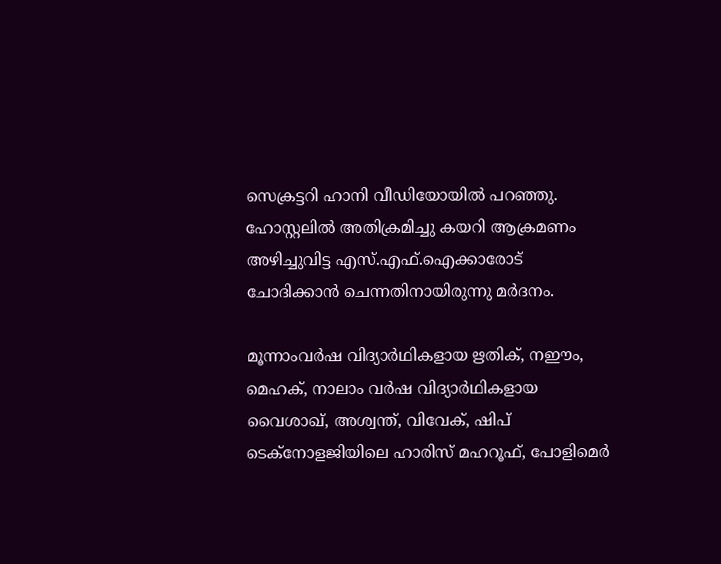സെക്രട്ടറി ഹാനി വീഡിയോയില്‍ പറഞ്ഞു. ഹോസ്റ്റലില്‍ അതിക്രമിച്ചു കയറി ആക്രമണം അഴിച്ചുവിട്ട എസ്.എഫ്.ഐക്കാരോട് ചോദിക്കാന്‍ ചെന്നതിനായിരുന്നു മർദനം.

മൂന്നാംവര്‍ഷ വിദ്യാര്‍ഥികളായ ഋതിക്, നഈം, മെഹക്, നാലാം വര്‍ഷ വിദ്യാര്‍ഥികളായ വൈശാഖ്, അശ്വന്ത്, വിവേക്, ഷിപ് ടെക്‌നോളജിയിലെ ഹാരിസ് മഹറൂഫ്, പോളിമെര്‍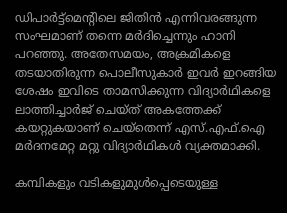ഡിപാർട്ട്മെന്റിലെ ജിതിന്‍ എന്നിവരങ്ങുന്ന സംഘമാണ് തന്നെ മര്‍ദിച്ചെന്നും ഹാനി പറഞ്ഞു. അതേസമയം, അക്രമികളെ തടയാതിരുന്ന പൊലീസുകാർ ഇവര്‍ ഇറങ്ങിയ ശേഷം ഇവിടെ താമസിക്കുന്ന വിദ്യാര്‍ഥികളെ ലാത്തിച്ചാര്‍ജ് ചെയ്ത് അകത്തേക്ക് കയറ്റുകയാണ് ചെയ്തെന്ന് എസ്.എഫ്.ഐ മര്‍ദനമേറ്റ മറ്റു വിദ്യാര്‍ഥികൾ വ്യക്തമാക്കി.

കമ്പികളും വടികളുമുള്‍പ്പെടെയുള്ള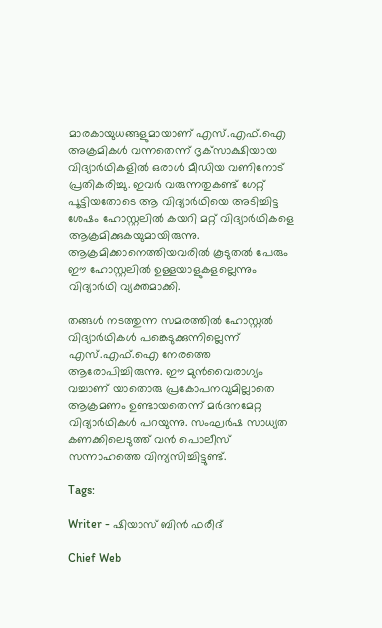മാരകായുധങ്ങളുമായാണ് എസ്.എഫ്.ഐ അക്രമികള്‍ വന്നതെന്ന് ദൃക്‌സാക്ഷിയായ വിദ്യാര്‍ഥികളില്‍ ഒരാള്‍ മീഡിയ വണിനോട് പ്രതികരിച്ചു. ഇവർ വരുന്നതുകണ്ട് ഗേറ്റ് പൂട്ടിയതോടെ ആ വിദ്യാര്‍ഥിയെ അടിച്ചിട്ട ശേഷം ഹോസ്റ്റലില്‍ കയറി മറ്റ് വിദ്യാര്‍ഥികളെ ആക്രമിക്കുകയുമായിരുന്നു. ആക്രമിക്കാനെത്തിയവരില്‍ കൂടുതല്‍ പേരും ഈ ഹോസ്റ്റലില്‍ ഉള്ളയാളുകളല്ലെന്നും വിദ്യാര്‍ഥി വ്യക്തമാക്കി.

തങ്ങൾ നടത്തുന്ന സമരത്തില്‍ ഹോസ്റ്റല്‍ വിദ്യാര്‍ഥികള്‍ പങ്കെടുക്കുന്നില്ലെന്ന് എസ്.എഫ്.ഐ നേരത്തെ ആരോപിച്ചിരുന്നു. ഈ മുന്‍വൈരാഗ്യം വച്ചാണ് യാതൊരു പ്രകോപനവുമില്ലാതെ ആക്രമണം ഉണ്ടായതെന്ന് മര്‍ദനമേറ്റ വിദ്യാര്‍ഥികള്‍ പറയുന്നു. സംഘര്‍ഷ സാധ്യത കണക്കിലെടുത്ത് വന്‍ പൊലീസ് സന്നാഹത്തെ വിന്യസിച്ചിട്ടുണ്ട്.

Tags:

Writer - ഷിയാസ് ബിന്‍ ഫരീദ്

Chief Web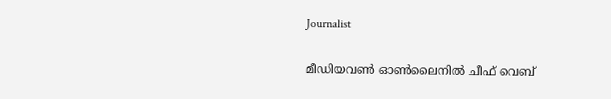Journalist

മീഡിയവണ്‍ ഓണ്‍ലൈനില്‍ ചീഫ് വെബ്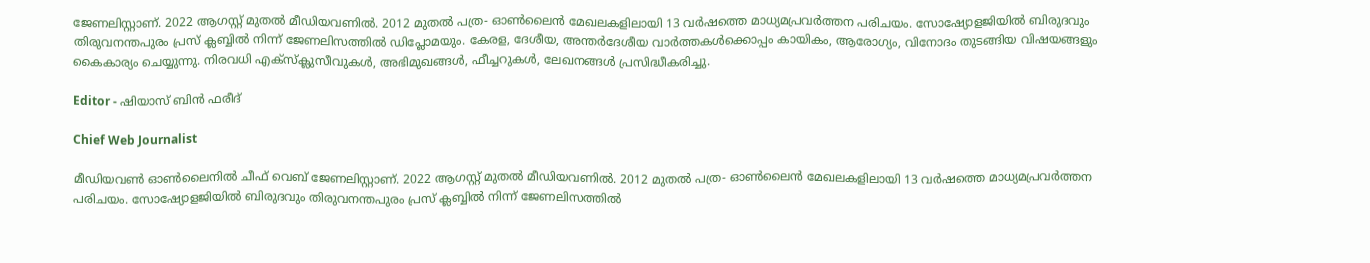ജേണലിസ്റ്റാണ്. 2022 ആഗസ്റ്റ് മുതല്‍ മീഡിയവണില്‍. 2012 മുതല്‍ പത്ര- ഓണ്‍ലൈന്‍ മേഖലകളിലായി 13 വര്‍ഷത്തെ മാധ്യമപ്രവര്‍ത്തന പരിചയം. സോഷ്യോളജിയില്‍ ബിരുദവും തിരുവനന്തപുരം പ്രസ് ക്ലബ്ബില്‍ നിന്ന് ജേണലിസത്തില്‍ ഡിപ്ലോമയും. കേരള, ദേശീയ, അന്തര്‍ദേശീയ വാര്‍ത്തകള്‍ക്കൊപ്പം കായികം, ആരോഗ്യം, വിനോദം തുടങ്ങിയ വിഷയങ്ങളും കൈകാര്യം ചെയ്യുന്നു. നിരവധി എക്സ്ക്ലുസീവുകള്‍, അഭിമുഖങ്ങള്‍, ഫീച്ചറുകള്‍, ലേഖനങ്ങള്‍ പ്രസിദ്ധീകരിച്ചു.

Editor - ഷിയാസ് ബിന്‍ ഫരീദ്

Chief Web Journalist

മീഡിയവണ്‍ ഓണ്‍ലൈനില്‍ ചീഫ് വെബ് ജേണലിസ്റ്റാണ്. 2022 ആഗസ്റ്റ് മുതല്‍ മീഡിയവണില്‍. 2012 മുതല്‍ പത്ര- ഓണ്‍ലൈന്‍ മേഖലകളിലായി 13 വര്‍ഷത്തെ മാധ്യമപ്രവര്‍ത്തന പരിചയം. സോഷ്യോളജിയില്‍ ബിരുദവും തിരുവനന്തപുരം പ്രസ് ക്ലബ്ബില്‍ നിന്ന് ജേണലിസത്തില്‍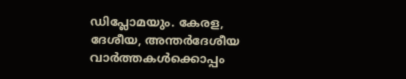ഡിപ്ലോമയും. കേരള, ദേശീയ, അന്തര്‍ദേശീയ വാര്‍ത്തകള്‍ക്കൊപ്പം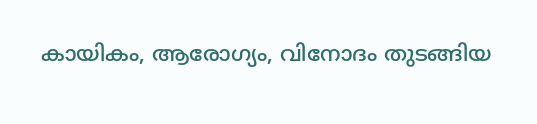കായികം, ആരോഗ്യം, വിനോദം തുടങ്ങിയ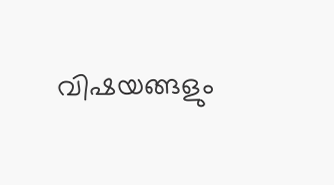വിഷയങ്ങളും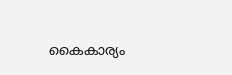കൈകാര്യം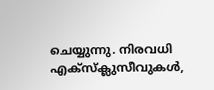ചെയ്യുന്നു. നിരവധി എക്സ്ക്ലുസീവുകള്‍,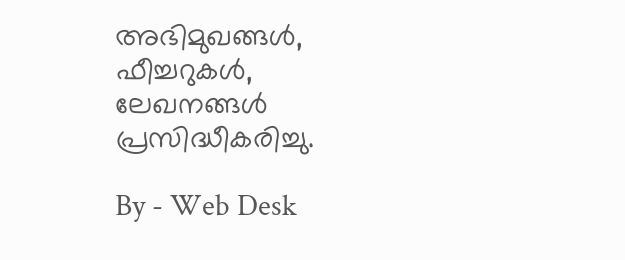അഭിമുഖങ്ങള്‍, ഫീച്ചറുകള്‍, ലേഖനങ്ങള്‍ പ്രസിദ്ധീകരിച്ചു.

By - Web Desk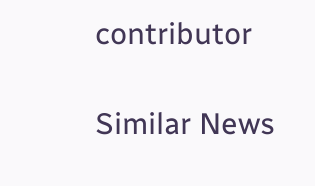contributor

Similar News